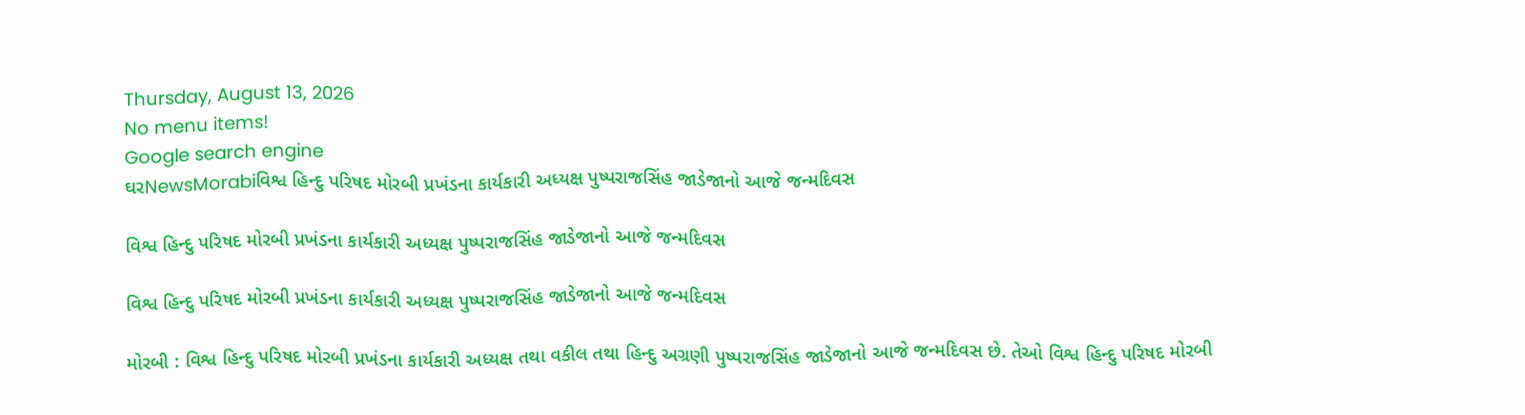Thursday, August 13, 2026
No menu items!
Google search engine
ઘરNewsMorabiવિશ્વ હિન્દુ પરિષદ મોરબી પ્રખંડના કાર્યકારી અધ્યક્ષ પુષ્પરાજસિંહ જાડેજાનો આજે જન્મદિવસ

વિશ્વ હિન્દુ પરિષદ મોરબી પ્રખંડના કાર્યકારી અધ્યક્ષ પુષ્પરાજસિંહ જાડેજાનો આજે જન્મદિવસ

વિશ્વ હિન્દુ પરિષદ મોરબી પ્રખંડના કાર્યકારી અધ્યક્ષ પુષ્પરાજસિંહ જાડેજાનો આજે જન્મદિવસ

મોરબી : વિશ્વ હિન્દુ પરિષદ મોરબી પ્રખંડના કાર્યકારી અધ્યક્ષ તથા વકીલ તથા હિન્દુ અગ્રણી પુષ્પરાજસિંહ જાડેજાનો આજે જન્મદિવસ છે. તેઓ વિશ્વ હિન્દુ પરિષદ મોરબી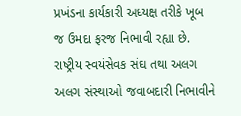પ્રખંડના કાર્યકારી અધ્યક્ષ તરીકે ખૂબ જ ઉમદા ફરજ નિભાવી રહ્યા છે. રાષ્ટ્રીય સ્વયંસેવક સંઘ તથા અલગ અલગ સંસ્થાઓ જવાબદારી નિભાવીને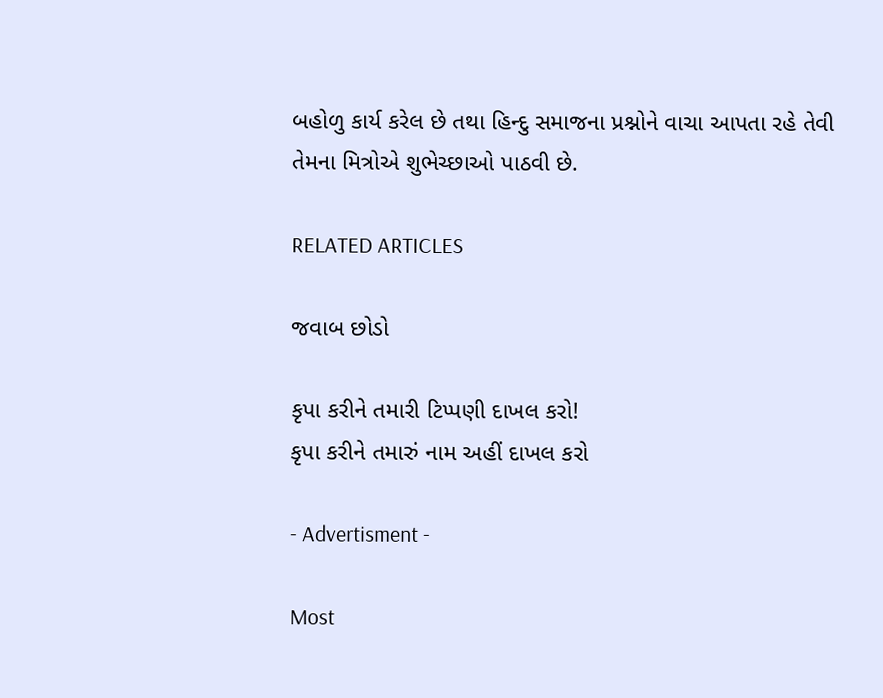બહોળુ કાર્ય કરેલ છે તથા હિન્દુ સમાજના પ્રશ્નોને વાચા આપતા રહે તેવી તેમના મિત્રોએ શુભેચ્છાઓ પાઠવી છે.

RELATED ARTICLES

જવાબ છોડો

કૃપા કરીને તમારી ટિપ્પણી દાખલ કરો!
કૃપા કરીને તમારું નામ અહીં દાખલ કરો

- Advertisment -

Most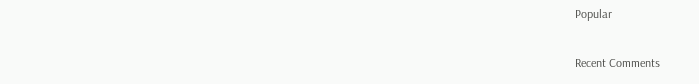Popular

Recent Comments